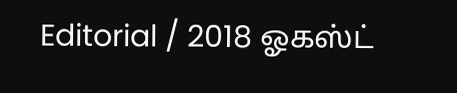Editorial / 2018 ஓகஸ்ட்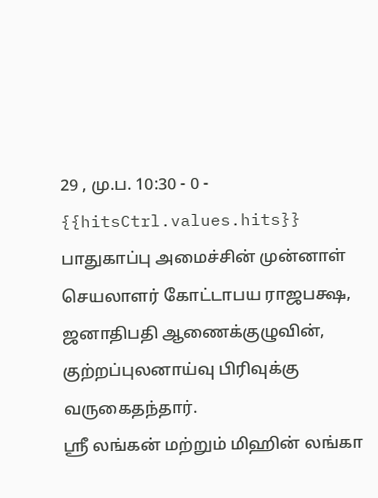29 , மு.ப. 10:30 - 0 - {{hitsCtrl.values.hits}}
பாதுகாப்பு அமைச்சின் முன்னாள் செயலாளர் கோட்டாபய ராஜபக்ஷ, ஜனாதிபதி ஆணைக்குழுவின், குற்றப்புலனாய்வு பிரிவுக்கு வருகைதந்தார்.
ஸ்ரீ லங்கன் மற்றும் மிஹின் லங்கா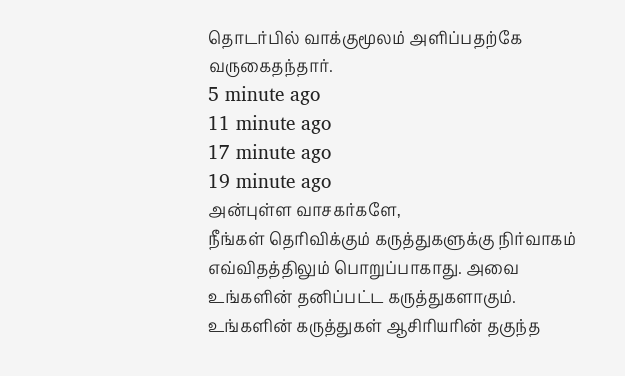தொடர்பில் வாக்குமூலம் அளிப்பதற்கே வருகைதந்தார்.
5 minute ago
11 minute ago
17 minute ago
19 minute ago
அன்புள்ள வாசகர்களே,
நீங்கள் தெரிவிக்கும் கருத்துகளுக்கு நிர்வாகம் எவ்விதத்திலும் பொறுப்பாகாது. அவை உங்களின் தனிப்பட்ட கருத்துகளாகும். உங்களின் கருத்துகள் ஆசிரியரின் தகுந்த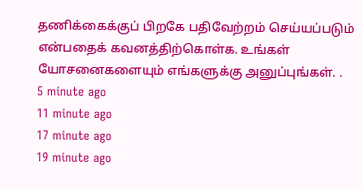தணிக்கைக்குப் பிறகே பதிவேற்றம் செய்யப்படும் என்பதைக் கவனத்திற்கொள்க. உங்கள் யோசனைகளையும் எங்களுக்கு அனுப்புங்கள். .
5 minute ago
11 minute ago
17 minute ago
19 minute ago